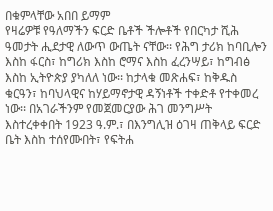በቁምላቸው አበበ ይማም
የዛሬዎቹ የዓለማችን ፍርድ ቤቶች ችሎቶች የበርካታ ሺሕ ዓመታት ሒደታዊ ለውጥ ውጤት ናቸው፡፡ የሕግ ታሪክ ከባቢሎን እስከ ፋርስ፣ ከግሪክ እስከ ሮማና እስከ ፈረንሣይ፣ ከግብፅ እስከ ኢትዮጵያ ያካለለ ነው፡፡ ከታላቁ መጽሐፍ፣ ከቅዱስ ቁርዓን፣ ከባህላዊና ከሃይማኖታዊ ዳኝነቶች ተቀድቶ የተቀመረ ነው፡፡ በአገራችንም የመጀመርያው ሕገ መንግሥት እስተረቀቀበት 1923 ዓ.ም.፣ በእንግሊዝ ዕገዛ ጠቅላይ ፍርድ ቤት እስከ ተሰየሙበት፣ የፍትሐ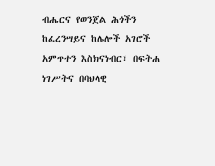ብሔርና የወንጀል ሕጎችን ከፈረንሣይና ከሌሎች አገሮች አምጥተን እስክናነብር፣ በፍትሐ ነገሥትና በባህላዊ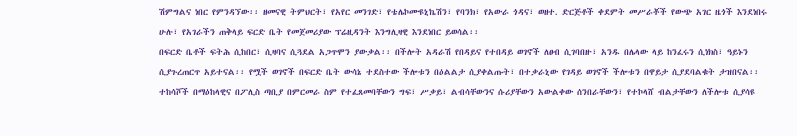ሽምግልና ነበር የምንዳኘው፡፡ ዘመናዊ ትምህርት፣ የአየር መንገድ፣ የቴሌኮሙዩኒኬሽን፣ የባንክ፣ የአውራ ጎዳና፣ ወዘተ. ድርጅቶች ቀደምት መሥራቾች የውጭ አገር ዜጎች እንደነበሩ ሁሉ፣ የአገራችን ጠቅላይ ፍርድ ቤት የመጀመሪያው ፕሬዚዳንት እንግሊዛዊ እንደነበር ይወሳል፡፡
በፍርድ ቤቶች ፍትሕ ሲከበር፣ ሲዛባና ሲጓደል አጋጥሞን ያውቃል፡፡ በችሎት አዳራሽ የበዳይና የተበዳይ ወገኖች ለፀብ ሲገባበዙ፣ አንዱ በሌላው ላይ ከንፈሩን ሲነክስ፣ ዓይኑን ሲያጉረጠርጥ አይተናል፡፡ የሟች ወገኖች በፍርድ ቤት ውሳኔ ተደስተው ችሎቱን በዕልልታ ሲያቀልጡት፣ በተቃራኒው የገዳይ ወገኖች ችሎቱን በዋይታ ሲያደባልቁት ታዝበናል፡፡ ተከሳሾች በማዕከላዊና በፖሊስ ጣቢያ በምርመራ ስም የተፈጸመባቸውን ግፍ፣ ሥቃይ፣ ልብሳቸውንና ሱሪያቸውን አውልቀው ሰንበራቸውን፣ የተኮላሸ ብልታቸውን ለችሎቱ ሲያሳዩ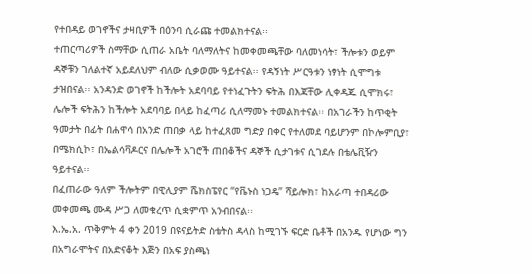የተበዳይ ወገኖችና ታዛቢዎች በዕንባ ሲራጩ ተመልክተናል፡፡
ተጠርጣሪዎች ስማቸው ሲጠራ አቤት ባለማለትና ከመቀመጫቸው ባለመነሳት፣ ችሎቱን ወይም ዳኞቹን ገለልተኛ አይደለህም ብለው ሲቃወሙ ዓይተናል፡፡ የዳኝነት ሥርዓቱን ነፃነት ሲሞግቱ ታዝበናል፡፡ አንዳንድ ወገኖች ከችሎት አደባባይ የተነፈጉትን ፍትሕ በእጃቸው ሊቀዳጁ ሲሞክሩ፣ ሌሎች ፍትሕን ከችሎት አደባባይ በላይ ከፈጣሪ ሲለማመኑ ተመልክተናል፡፡ በአገራችን ከጥቂት ዓመታት በፊት በሐዋሳ በአንድ ጠበቃ ላይ ከተፈጸመ ግድያ በቀር የተለመደ ባይሆንም በኮሎምቢያ፣ በሜክሲኮ፣ በኤልሳቫዶርና በሌሎች አገሮች ጠበቆችና ዳኞች ሲታገቱና ሲገደሉ በቴሌቪዥን ዓይተናል፡፡
በፈጠራው ዓለም ችሎትም በዊሊያም ሼክስፔየር “የቬኑስ ነጋዴ” ሻይሎክ፣ ከአራጣ ተበዳሪው መቀመጫ ሙዳ ሥጋ ለመቁረጥ ሲቋምጥ አንብበናል፡፡
እ.ኤ.አ. ጥቅምት 4 ቀን 2019 በዩናይትድ ስቴትስ ዳላስ ከሚገኙ ፍርድ ቤቶች በአንዱ የሆነው ግን በአግራሞትና በአድናቆት እጅን በአፍ ያስጫነ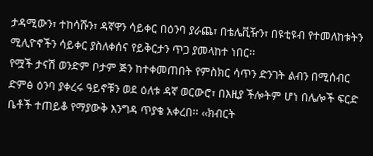ታዳሚውን፣ ተከሳሹን፣ ዳኛዋን ሳይቀር በዕንባ ያራጨ፣ በቴሌቪዥን፣ በዩቲዩብ የተመለከቱትን ሚሊዮኖችን ሳይቀር ያስለቀሰና የይቅርታን ጥጋ ያመላከተ ነበር፡፡
የሟች ታናሽ ወንድም ቦታም ጅን ከተቀመጠበት የምስክር ሳጥን ድንገት ልብን በሚሰብር ድምፅ ዕንባ ያቀረሩ ዓይኖቹን ወደ ዕለቱ ዳኛ ወርውሮ፣ በእዚያ ችሎትም ሆነ በሌሎች ፍርድ ቤቶች ተጠይቆ የማያውቅ እንግዳ ጥያቄ አቀረበ፡፡ ‹‹ክብርት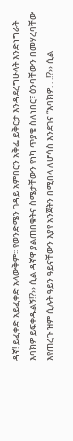ዳኛ! ይፈቀድ አይፈቀድ አላውቅም፡፡ የወንድሜን ገዳይ አምበርን አቅፌ ይቅርታ እንዳደረግሁላት እንድነግራት እባክዎ ይፍቀዱልኝ!?›› ሲል ዳኛዋ ያልጠበቁትና ስሜታቸውን የነካ ጥያቄ ስለነበር፣ ዕንባቸውን በመሃረባቸው እየጠረጉ ዝም ሲሉት ዓይን ዓይናቸውን እያየ አንጀትን በሚበላ ለሆሳስ እንደገና “እባክዎ. . .!?›› ሲል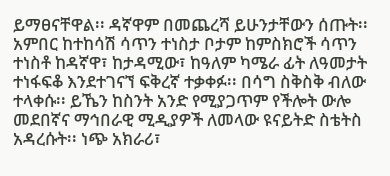ይማፀናቸዋል፡፡ ዳኛዋም በመጨረሻ ይሁንታቸውን ሰጡት፡፡
አምበር ከተከሳሽ ሳጥን ተነስታ ቦታም ከምስክሮች ሳጥን ተነስቶ ከዳኛዋ፣ ከታዳሚው፣ ከዓለም ካሜራ ፊት ለዓመታት ተነፋፍቆ እንደተገናኘ ፍቅረኛ ተቃቀፉ፡፡ በሳግ ስቅስቅ ብለው ተላቀሱ፡፡ ይኼን ከስንት አንድ የሚያጋጥም የችሎት ውሎ መደበኛና ማኅበራዊ ሚዲያዎች ለመላው ዩናይትድ ስቴትስ አዳረሱት፡፡ ነጭ አክራሪ፣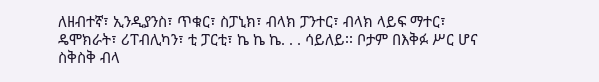ለዘብተኛ፣ ኢንዲያንስ፣ ጥቁር፣ ስፓኒክ፣ ብላክ ፓንተር፣ ብላክ ላይፍ ማተር፣ ዴሞክራት፣ ሪፐብሊካን፣ ቲ ፓርቲ፣ ኬ ኬ ኬ. . . ሳይለይ፡፡ ቦታም በእቅፉ ሥር ሆና ስቅስቅ ብላ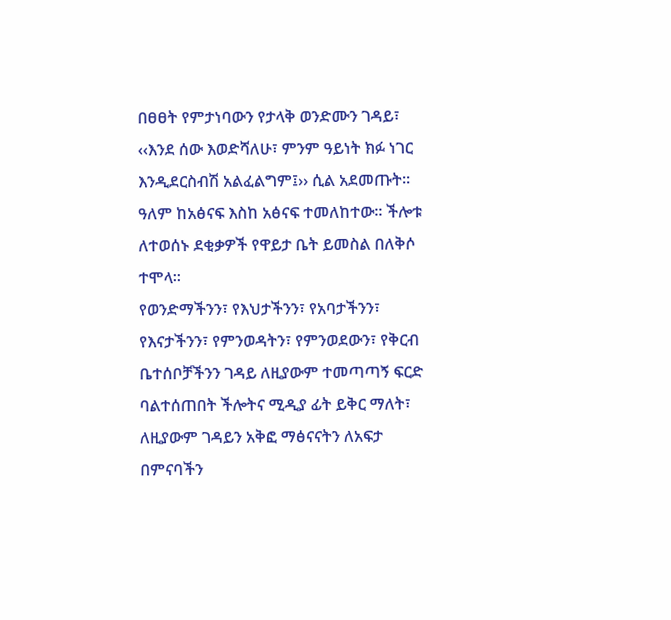በፀፀት የምታነባውን የታላቅ ወንድሙን ገዳይ፣ ‹‹እንደ ሰው እወድሻለሁ፣ ምንም ዓይነት ክፉ ነገር እንዲደርስብሽ አልፈልግም፤›› ሲል አደመጡት፡፡ ዓለም ከአፅናፍ እስከ አፅናፍ ተመለከተው፡፡ ችሎቱ ለተወሰኑ ደቂቃዎች የዋይታ ቤት ይመስል በለቅሶ ተሞላ፡፡
የወንድማችንን፣ የእህታችንን፣ የአባታችንን፣ የእናታችንን፣ የምንወዳትን፣ የምንወደውን፣ የቅርብ ቤተሰቦቻችንን ገዳይ ለዚያውም ተመጣጣኝ ፍርድ ባልተሰጠበት ችሎትና ሚዲያ ፊት ይቅር ማለት፣ ለዚያውም ገዳይን አቅፎ ማፅናናትን ለአፍታ በምናባችን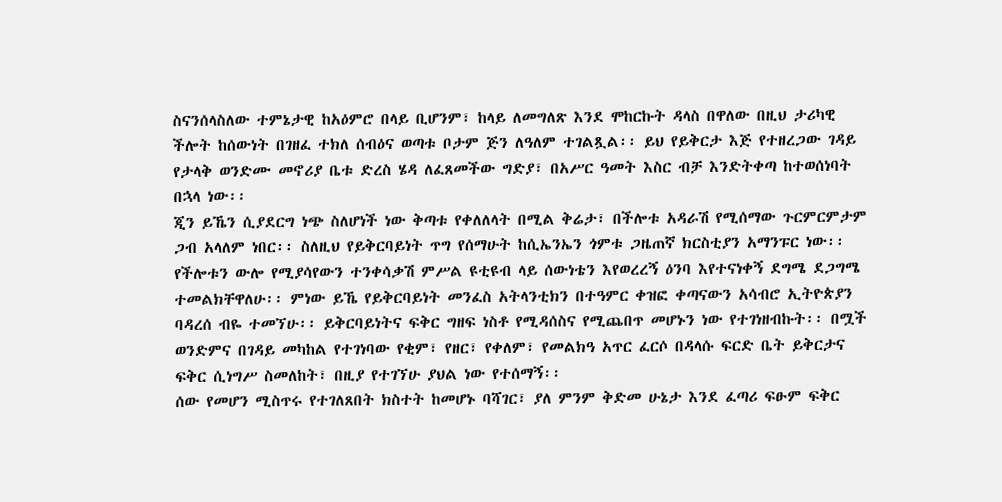ስናንሰላስለው ተምኔታዊ ከአዕምሮ በላይ ቢሆንም፣ ከላይ ለመግለጽ እንደ ሞከርኩት ዳላስ በዋለው በዚህ ታሪካዊ ችሎት ከሰውነት በገዘፈ ተክለ ሰብዕና ወጣቱ ቦታም ጅን ለዓለም ተገልጿል፡፡ ይህ የይቅርታ እጅ የተዘረጋው ገዳይ የታላቅ ወንድሙ መኖሪያ ቤቱ ድረስ ሄዳ ለፈጸመችው ግድያ፣ በአሥር ዓመት እስር ብቻ እንድትቀጣ ከተወሰነባት በኋላ ነው፡፡
ጂን ይኼን ሲያደርግ ነጭ ስለሆነች ነው ቅጣቱ የቀለለላት በሚል ቅሬታ፣ በችሎቱ አዳራሽ የሚሰማው ጉርምርምታም ጋብ አላለም ነበር፡፡ ስለዚህ የይቅርባይነት ጥግ የሰማሁት ከሲኤንኤን ጎምቱ ጋዜጠኛ ክርስቲያን አማንፑር ነው፡፡ የችሎቱን ውሎ የሚያሳየውን ተንቀሳቃሽ ምሥል ዩቲዩብ ላይ ሰውነቴን እየወረረኝ ዕንባ እየተናነቀኝ ደግሜ ደጋግሜ ተመልክቸዋለሁ፡፡ ምነው ይኼ የይቅርባይነት መንፈስ አትላንቲክን በተዓምር ቀዝፎ ቀጣናውን አሳብሮ ኢትዮጵያን ባዳረሰ ብዬ ተመኘሁ፡፡ ይቅርባይነትና ፍቅር ግዘፍ ነስቶ የሚዳሰስና የሚጨበጥ መሆኑን ነው የተገነዘብኩት፡፡ በሟች ወንድምና በገዳይ መካከል የተገነባው የቂም፣ የዘር፣ የቀለም፣ የመልክዓ አጥር ፈርሶ በዳላሱ ፍርድ ቤት ይቅርታና ፍቅር ሲነግሥ ስመለከት፣ በዚያ የተገኘሁ ያህል ነው የተሰማኝ፡፡
ሰው የመሆን ሚስጥሩ የተገለጸበት ክስተት ከመሆኑ ባሻገር፣ ያለ ምንም ቅድመ ሁኔታ እንደ ፈጣሪ ፍፁም ፍቅር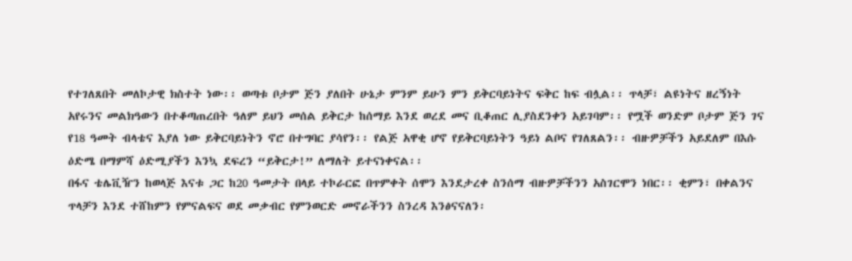የተገለጸበት መለኮታዊ ክስተት ነው፡፡ ወጣቱ ቦታም ጅን ያለበት ሁኔታ ምንም ይሁን ምን ይቅርባይነትና ፍቅር ከፍ ብሏል፡፡ ጥላቻ፣ ልዩነትና ዘረኝነት አየሩንና መልክዓውን በተቆጣጠረበት ዓለም ይህን መሰል ይቅርታ ከሰማይ እንደ ወረደ መና ቢቆጠር ሊያስደንቀን አይገባም፡፡ የሟች ወንድም ቦታም ጅን ገና የ18 ዓመት ብላቴና እያለ ነው ይቅርባይነትን ኖሮ በተግባር ያሳየን፡፡ የልጅ አዋቂ ሆኖ የይቅርባይነትን ዓይነ ልቦና የገለጸልን፡፡ ብዙዎቻችን አይደለም በእሱ ዕድሜ በማምሻ ዕድሚያችን እንኳ ደፍረን “ይቅርታ!” ለማለት ይተናነቀናል፡፡
በፋና ቴሌቪዥን ከወላጅ እናቱ ጋር ከ20 ዓመታት በላይ ተኮራርፎ በጥምቀት ሰሞን እንደታረቀ ስንሰማ ብዙዎቻችንን አስገርሞን ነበር፡፡ ቂምን፣ በቀልንና ጥላቻን እንደ ተሸከምን የምናልፍና ወደ መቃብር የምንወርድ መኖራችንን ስንረዳ እንፅናናለን፡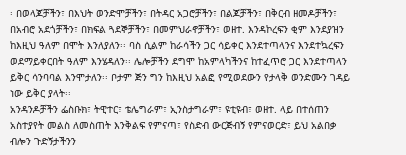፡ በወላጆቻችን፣ በእህት ወንድሞቻችን፣ በትዳር አጋሮቻችን፣ በልጆቻችን፣ በቅርብ ዘመዶቻችን፣ በአብሮ አደጎቻችን፣ በክፍል ጓደኞቻችን፣ በመምህራኖቻችን፣ ወዘተ. እንዳኮረፍን ቂም እንደያዝን ከእዚህ ዓለም በሞት እንለያለን፡፡ ባስ ሲልም ከራሳችን ጋር ሳይቀር እንደተጣላንና እንደተኳረፍን ወደማይቀርበት ዓለም እንሄዳለን፡፡ ሌሎቻችን ደግሞ ከአምላካችንና ከተፈጥሮ ጋር እንደተጣላን ይቅር ሳንባባል እንሞታለን፡፡ ቦታም ጅን ግን ከእዚህ አልፎ የሚወደውን የታላቅ ወንድሙን ገዳይ ነው ይቅር ያላት፡፡
አንዳንዶቻችን ፌስቡክ፣ ትዊተር፣ ቴሌግራም፣ ኢንስታግራም፣ ዩቲዩብ፣ ወዘተ. ላይ በተሰጠን አስተያየት መልስ ለመስጠት እንቅልፍ የምናጣ፣ የስድብ ውርጅብኝ የምናወርድ፣ ይህ አልበቃ ብሎን ጉድኝታችንን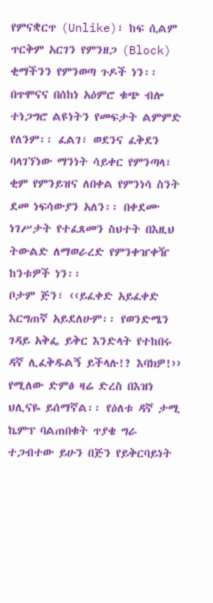የምናቋርጥ (Unlike)፣ ከፍ ሲልም ጥርቅም አርገን የምንዘጋ (Block) ቂማችንን የምንወጣ ጉዶች ነን፡፡ በጥሞናና በሰከነ አዕምሮ ቁጭ ብሎ ተነጋግሮ ልዩነትን የመፍታት ልምምድ የለንም፡፡ ፈልገ፣ ወደንና ፈቅደን ባላገኘነው ማንነት ሳይቀር የምንጣላ፣ ቂም የምንይዝና ለበቀል የምንነሳ ስንት ደመ ነፍሳውያን አለን፡፡ በቀደሙ ነገሥታት የተፈጸመን ስህተት በእዚህ ትውልድ ለማወራረድ የምንቀዠቀዥ ከንቱዎች ነን፡፡
ቦታም ጅን፣ ‹‹ይፈቀድ አይፈቀድ እርግጠኛ አይደለሁም፡፡ የወንድሜን ገዳይ አቅፌ ይቅር እንድላት የተከበሩ ዳኛ ሊፈቅዱልኝ ይችላሉ!? እባክዎ!›› የሚለው ድምፅ ዛሬ ድረስ በእዝነ ህሊናዬ ይሰማኛል፡፡ የዕለቱ ዳኛ ታሚ ኬምፕ ባልጠበቁት ጥያቄ ግራ ተጋብተው ይሁን በጅን የይቅርባይነት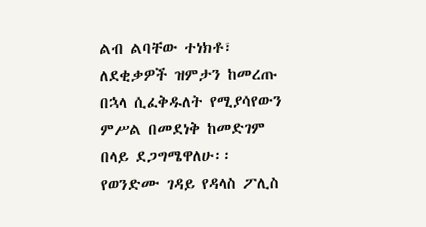ልብ ልባቸው ተነክቶ፣ ለደቂቃዎች ዝምታን ከመረጡ በኋላ ሲፈቅዱለት የሚያሳየውን ምሥል በመደነቅ ከመድገም በላይ ደጋግሜዋለሁ፡፡
የወንድሙ ገዳይ የዳላስ ፖሊስ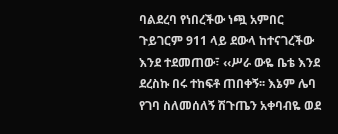ባልደረባ የነበረችው ነጯ አምበር ጉይገርም 911 ላይ ደውላ ከተናገረችው እንደ ተደመጠው፣ ‹‹ሥራ ውዬ ቤቴ እንደ ደረስኩ በሩ ተከፍቶ ጠበቀኝ፡፡ እኔም ሌባ የገባ ስለመሰለኝ ሽጉጤን አቀባብዬ ወደ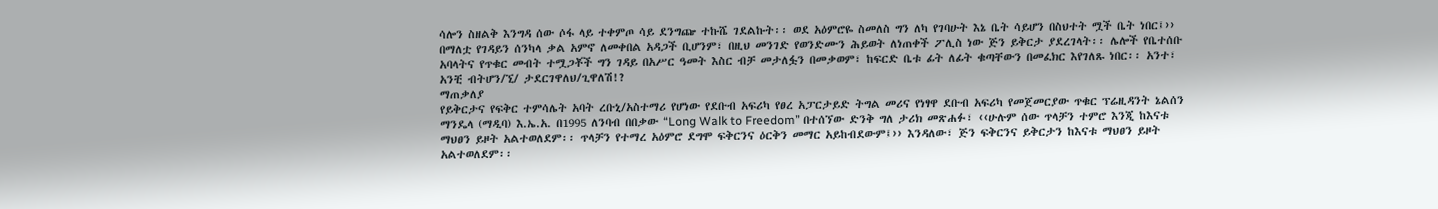ሳሎን ስዘልቅ እንግዳ ሰው ሶፋ ላይ ተቀምጦ ሳይ ደንግጬ ተኩሼ ገደልኩት፡፡ ወደ አዕምሮዬ ስመለስ ግን ለካ የገባሁት እኔ ቤት ሳይሆን በስህተት ሟች ቤት ነበር፤›› በማለቷ የገዳይን ሰንካላ ቃል አምኖ ለመቀበል አዳጋች ቢሆንም፣ በዚህ መንገድ የወንድሙን ሕይወት ለነጠቀች ፖሊስ ነው ጅን ይቅርታ ያደረገላት፡፡ ሌሎች የቤተሰቡ አባላትና የጥቁር መብት ተሟጋቾች ግን ገዳይ በአሥር ዓመት እስር ብቻ መታለፏን በመቃወም፣ ከፍርድ ቤቱ ፊት ለፊት ቁጣቸውን በመፈክር እየገለጹ ነበር፡፡ አንተ፣ አንቺ ብትሆን/ኚ/ ታደርገዋለህ/ጊዋለሽ!?
ማጠቃለያ
የይቅርታና የፍቅር ተምሳሌት አባት ረቡኒ/አስተማሪ የሆነው የደቡብ አፍሪካ የፀረ አፓርታይድ ትግል መሪና የነፃዋ ደቡብ አፍሪካ የመጀመርያው ጥቁር ፕሬዚዳንት ኔልሰን ማንዴላ (ማዲባ) እ.ኤ.አ. በ1995 ለንባብ በበቃው “Long Walk to Freedom” በተሰኘው ድንቅ ግለ ታሪክ መጽሐፉ፣ ‹‹ሁሉም ሰው ጥላቻን ተምሮ እንጂ ከእናቱ ማህፀን ይዞት አልተወለደም፡፡ ጥላቻን የተማረ አዕምሮ ደግሞ ፍቅርንና ዕርቅን መማር አይከብደውም፤›› እንዳለው፣ ጅን ፍቅርንና ይቅርታን ከእናቱ ማህፀን ይዞት አልተወለደም፡፡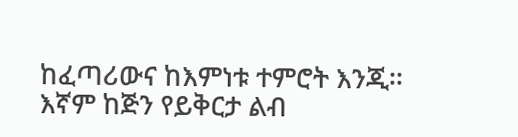ከፈጣሪውና ከእምነቱ ተምሮት እንጂ፡፡
እኛም ከጅን የይቅርታ ልብ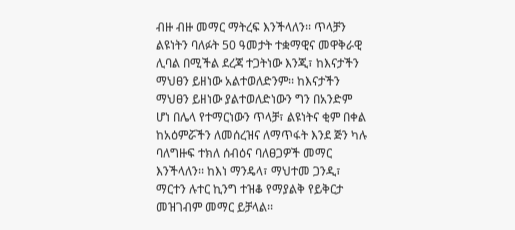ብዙ ብዙ መማር ማትረፍ እንችላለን፡፡ ጥላቻን ልዩነትን ባለፉት 50 ዓመታት ተቋማዊና መዋቅራዊ ሊባል በሚችል ደረጃ ተጋትነው እንጂ፣ ከእናታችን ማህፀን ይዘነው አልተወለድንም፡፡ ከእናታችን ማህፀን ይዘነው ያልተወለድነውን ግን በአንድም ሆነ በሌላ የተማርነውን ጥላቻ፣ ልዩነትና ቂም በቀል ከአዕምሯችን ለመሰረዝና ለማጥፋት እንደ ጅን ካሉ ባለግዙፍ ተክለ ሰብዕና ባለፀጋዎች መማር እንችላለን፡፡ ከእነ ማንዴላ፣ ማህተመ ጋንዲ፣ ማርተን ሉተር ኪንግ ተዝቆ የማያልቅ የይቅርታ መዝገብም መማር ይቻላል፡፡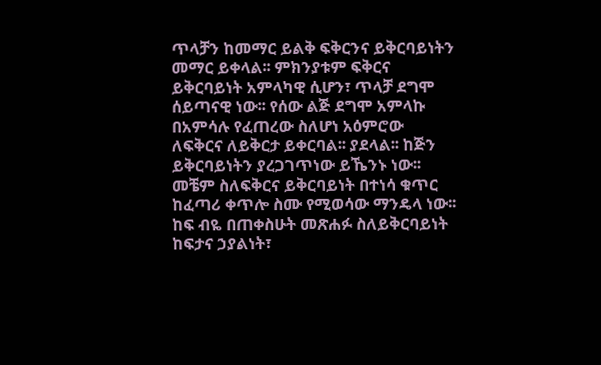ጥላቻን ከመማር ይልቅ ፍቅርንና ይቅርባይነትን መማር ይቀላል፡፡ ምክንያቱም ፍቅርና ይቅርባይነት አምላካዊ ሲሆን፣ ጥላቻ ደግሞ ሰይጣናዊ ነው፡፡ የሰው ልጅ ደግሞ አምላኩ በአምሳሉ የፈጠረው ስለሆነ አዕምሮው ለፍቅርና ለይቅርታ ይቀርባል፡፡ ያደላል፡፡ ከጅን ይቅርባይነትን ያረጋገጥነው ይኼንኑ ነው፡፡ መቼም ስለፍቅርና ይቅርባይነት በተነሳ ቁጥር ከፈጣሪ ቀጥሎ ስሙ የሚወሳው ማንዴላ ነው፡፡
ከፍ ብዬ በጠቀስሁት መጽሐፉ ስለይቅርባይነት ከፍታና ኃያልነት፣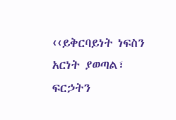‹‹ይቅርባይነት ነፍስን አርነት ያወጣል፣ ፍርኃትን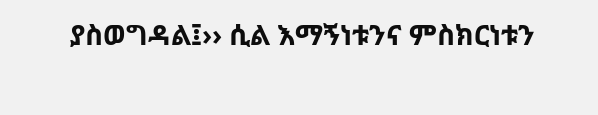ያስወግዳል፤›› ሲል እማኝነቱንና ምስክርነቱን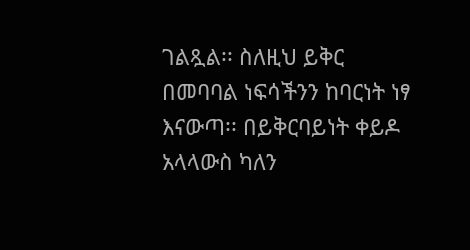ገልጿል፡፡ ስለዚህ ይቅር በመባባል ነፍሳችንን ከባርነት ነፃ እናውጣ፡፡ በይቅርባይነት ቀይዶ አላላውስ ካለን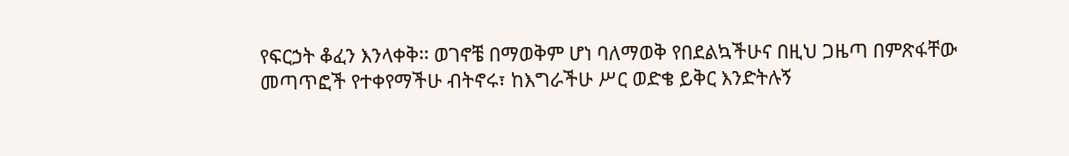የፍርኃት ቆፈን እንላቀቅ፡፡ ወገኖቼ በማወቅም ሆነ ባለማወቅ የበደልኳችሁና በዚህ ጋዜጣ በምጽፋቸው መጣጥፎች የተቀየማችሁ ብትኖሩ፣ ከእግራችሁ ሥር ወድቄ ይቅር እንድትሉኝ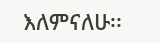እለምናለሁ፡፡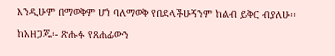እንዲሁም በማወቅም ሆነ ባለማወቅ የበደላችሁኝንም ከልብ ይቅር ብያለሁ፡፡
ከአዘጋጁ፡- ጽሑፉ የጸሐፊውን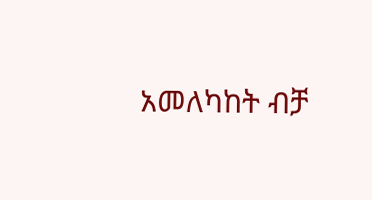አመለካከት ብቻ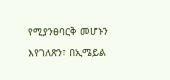የሚያንፀባርቅ መሆኑን እየገለጽን፣ በኢሜይል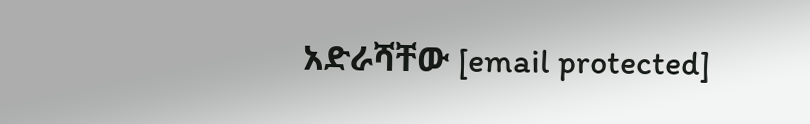አድራሻቸው [email protected]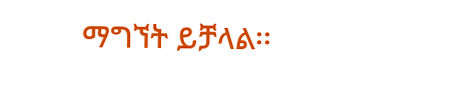ማግኘት ይቻላል፡፡